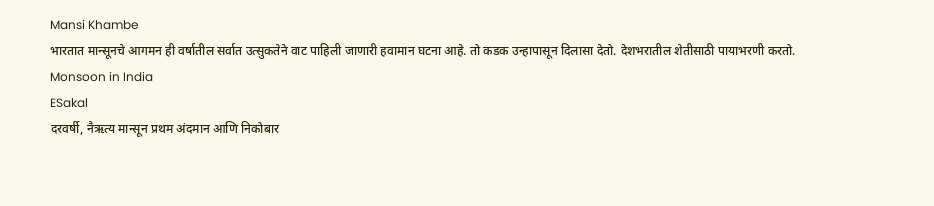Mansi Khambe
भारतात मान्सूनचे आगमन ही वर्षातील सर्वात उत्सुकतेने वाट पाहिली जाणारी हवामान घटना आहे. तो कडक उन्हापासून दिलासा देतो. देशभरातील शेतीसाठी पायाभरणी करतो.
Monsoon in India
ESakal
दरवर्षी, नैऋत्य मान्सून प्रथम अंदमान आणि निकोबार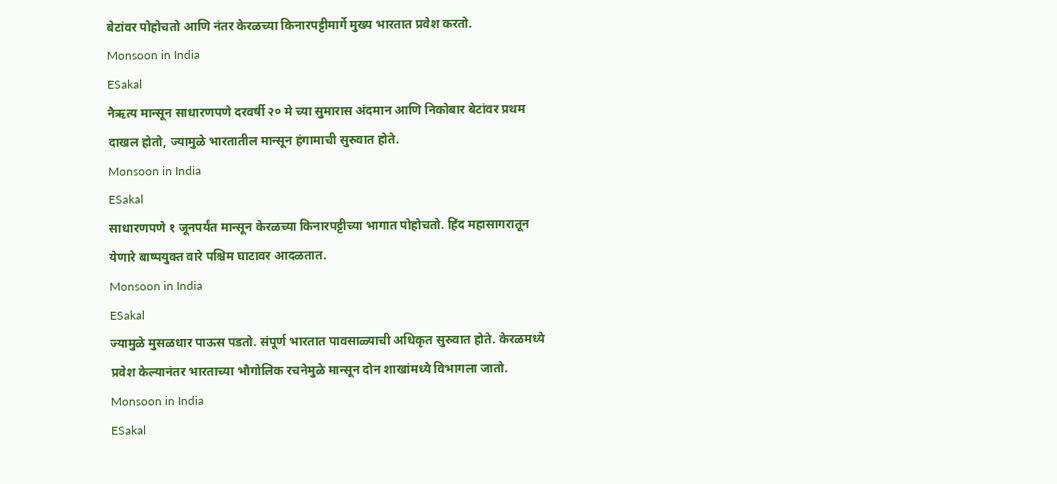बेटांवर पोहोचतो आणि नंतर केरळच्या किनारपट्टीमार्गे मुख्य भारतात प्रवेश करतो.
Monsoon in India
ESakal
नैऋत्य मान्सून साधारणपणे दरवर्षी २० मे च्या सुमारास अंदमान आणि निकोबार बेटांवर प्रथम दाखल होतो, ज्यामुळे भारतातील मान्सून हंगामाची सुरुवात होते.
Monsoon in India
ESakal
साधारणपणे १ जूनपर्यंत मान्सून केरळच्या किनारपट्टीच्या भागात पोहोचतो. हिंद महासागरातून येणारे बाष्पयुक्त वारे पश्चिम घाटावर आदळतात.
Monsoon in India
ESakal
ज्यामुळे मुसळधार पाऊस पडतो. संपूर्ण भारतात पावसाळ्याची अधिकृत सुरुवात होते. केरळमध्ये प्रवेश केल्यानंतर भारताच्या भौगोलिक रचनेमुळे मान्सून दोन शाखांमध्ये विभागला जातो.
Monsoon in India
ESakal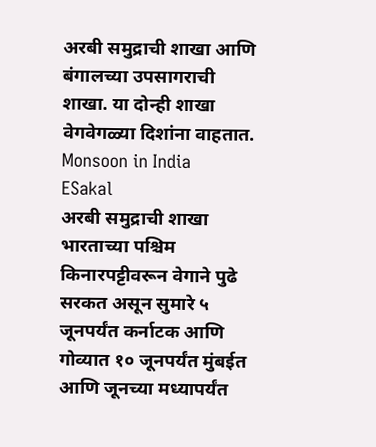अरबी समुद्राची शाखा आणि बंगालच्या उपसागराची शाखा. या दोन्ही शाखा वेगवेगळ्या दिशांना वाहतात.
Monsoon in India
ESakal
अरबी समुद्राची शाखा भारताच्या पश्चिम किनारपट्टीवरून वेगाने पुढे सरकत असून सुमारे ५ जूनपर्यंत कर्नाटक आणि गोव्यात १० जूनपर्यंत मुंबईत आणि जूनच्या मध्यापर्यंत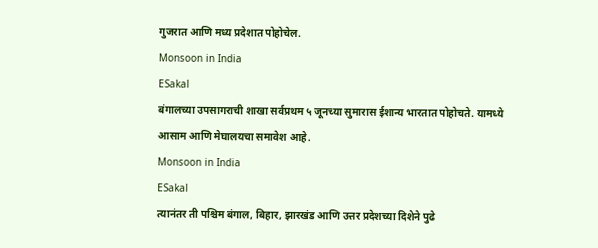गुजरात आणि मध्य प्रदेशात पोहोचेल.
Monsoon in India
ESakal
बंगालच्या उपसागराची शाखा सर्वप्रथम ५ जूनच्या सुमारास ईशान्य भारतात पोहोचते. यामध्ये आसाम आणि मेघालयचा समावेश आहे.
Monsoon in India
ESakal
त्यानंतर ती पश्चिम बंगाल, बिहार, झारखंड आणि उत्तर प्रदेशच्या दिशेने पुढे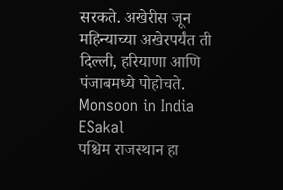सरकते. अखेरीस जून महिन्याच्या अखेरपर्यंत ती दिल्ली, हरियाणा आणि पंजाबमध्ये पोहोचते.
Monsoon in India
ESakal
पश्चिम राजस्थान हा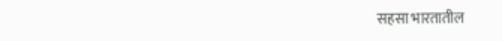सहसा भारतातील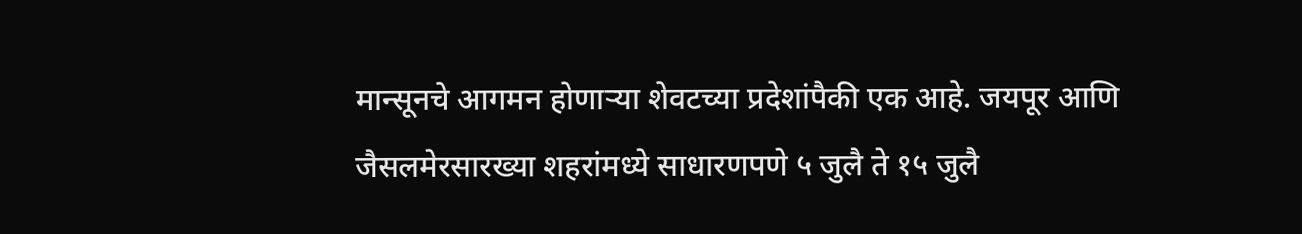मान्सूनचे आगमन होणाऱ्या शेवटच्या प्रदेशांपैकी एक आहे. जयपूर आणि जैसलमेरसारख्या शहरांमध्ये साधारणपणे ५ जुलै ते १५ जुलै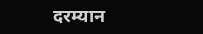दरम्यान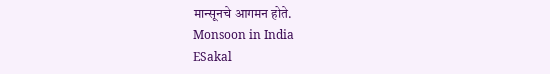मान्सूनचे आगमन होते.
Monsoon in India
ESakal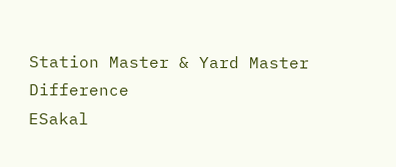Station Master & Yard Master Difference
ESakal